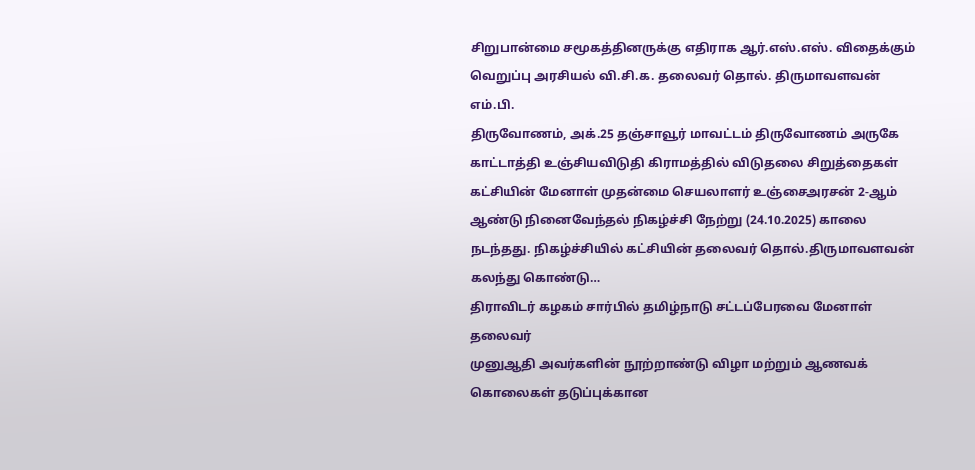சிறுபான்மை சமூகத்தினருக்கு எதிராக ஆர்.எஸ்.எஸ். விதைக்கும் வெறுப்பு அரசியல் வி.சி.க. தலைவர் தொல். திருமாவளவன் எம்.பி.
திருவோணம், அக்.25 தஞ்சாவூர் மாவட்டம் திருவோணம் அருகே காட்டாத்தி உஞ்சியவிடுதி கிராமத்தில் விடுதலை சிறுத்தைகள் கட்சியின் மேனாள் முதன்மை செயலாளர் உஞ்சைஅரசன் 2-ஆம் ஆண்டு நினைவேந்தல் நிகழ்ச்சி நேற்று (24.10.2025) காலை நடந்தது. நிகழ்ச்சியில் கட்சியின் தலைவர் தொல்.திருமாவளவன் கலந்து கொண்டு…
திராவிடர் கழகம் சார்பில் தமிழ்நாடு சட்டப்பேரவை மேனாள் தலைவர்
முனுஆதி அவர்களின் நூற்றாண்டு விழா மற்றும் ஆணவக் கொலைகள் தடுப்புக்கான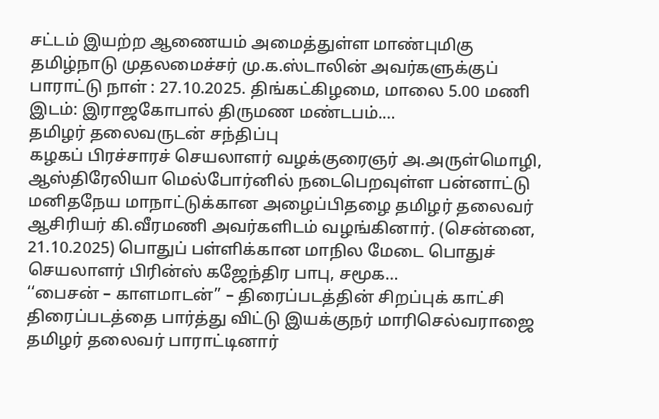சட்டம் இயற்ற ஆணையம் அமைத்துள்ள மாண்புமிகு தமிழ்நாடு முதலமைச்சர் மு.க.ஸ்டாலின் அவர்களுக்குப் பாராட்டு நாள் : 27.10.2025. திங்கட்கிழமை, மாலை 5.00 மணி இடம்: இராஜகோபால் திருமண மண்டபம்.…
தமிழர் தலைவருடன் சந்திப்பு
கழகப் பிரச்சாரச் செயலாளர் வழக்குரைஞர் அ.அருள்மொழி, ஆஸ்திரேலியா மெல்போர்னில் நடைபெறவுள்ள பன்னாட்டு மனிதநேய மாநாட்டுக்கான அழைப்பிதழை தமிழர் தலைவர் ஆசிரியர் கி.வீரமணி அவர்களிடம் வழங்கினார். (சென்னை, 21.10.2025) பொதுப் பள்ளிக்கான மாநில மேடை பொதுச் செயலாளர் பிரின்ஸ் கஜேந்திர பாபு, சமூக…
‘‘பைசன் – காளமாடன்” – திரைப்படத்தின் சிறப்புக் காட்சி திரைப்படத்தை பார்த்து விட்டு இயக்குநர் மாரிசெல்வராஜை தமிழர் தலைவர் பாராட்டினார்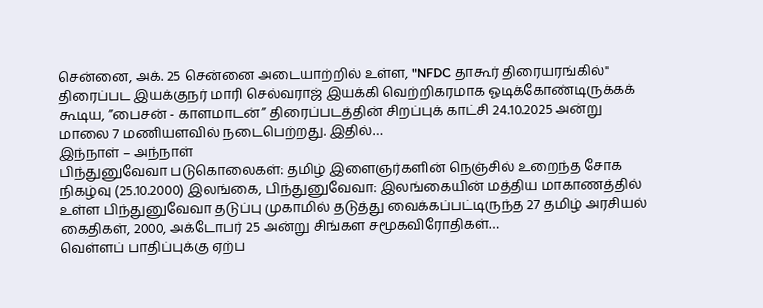சென்னை, அக். 25 சென்னை அடையாற்றில் உள்ள, "NFDC தாகூர் திரையரங்கில்" திரைப்பட இயக்குநர் மாரி செல்வராஜ் இயக்கி வெற்றிகரமாக ஓடிக்கோண்டிருக்கக் கூடிய, ”பைசன் - காளமாடன்” திரைப்படத்தின் சிறப்புக் காட்சி 24.10.2025 அன்று மாலை 7 மணியளவில் நடைபெற்றது. இதில்…
இந்நாள் – அந்நாள்
பிந்துனுவேவா படுகொலைகள்: தமிழ் இளைஞர்களின் நெஞ்சில் உறைந்த சோக நிகழ்வு (25.10.2000) இலங்கை, பிந்துனுவேவா: இலங்கையின் மத்திய மாகாணத்தில் உள்ள பிந்துனுவேவா தடுப்பு முகாமில் தடுத்து வைக்கப்பட்டிருந்த 27 தமிழ் அரசியல் கைதிகள், 2000, அக்டோபர் 25 அன்று சிங்கள சமூகவிரோதிகள்…
வெள்ளப் பாதிப்புக்கு ஏற்ப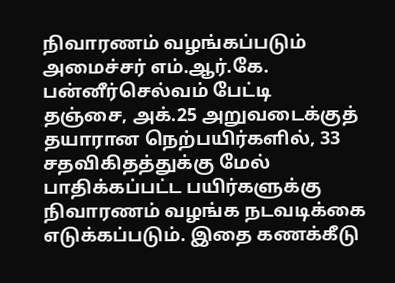நிவாரணம் வழங்கப்படும் அமைச்சர் எம்.ஆர்.கே. பன்னீர்செல்வம் பேட்டி
தஞ்சை, அக்.25 அறுவடைக்குத் தயாரான நெற்பயிர்களில், 33 சதவிகிதத்துக்கு மேல் பாதிக்கப்பட்ட பயிர்களுக்கு நிவாரணம் வழங்க நடவடிக்கை எடுக்கப்படும். இதை கணக்கீடு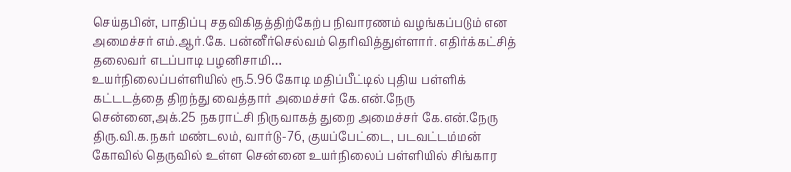செய்தபின், பாதிப்பு சதவிகிதத்திற்கேற்ப நிவாரணம் வழங்கப்படும் என அமைச்சர் எம்.ஆர்.கே. பன்னீர்செல்வம் தெரிவித்துள்ளார். எதிர்க்கட்சித் தலைவர் எடப்பாடி பழனிசாமி…
உயர்நிலைப்பள்ளியில் ரூ.5.96 கோடி மதிப்பீட்டில் புதிய பள்ளிக் கட்டடத்தை திறந்து வைத்தார் அமைச்சர் கே.என்.நேரு
சென்னை,அக்.25 நகராட்சி நிருவாகத் துறை அமைச்சர் கே.என்.நேரு திரு.வி.க.நகர் மண்டலம், வார்டு-76, குயப்பேட்டை, படவட்டம்மன் கோவில் தெருவில் உள்ள சென்னை உயர்நிலைப் பள்ளியில் சிங்கார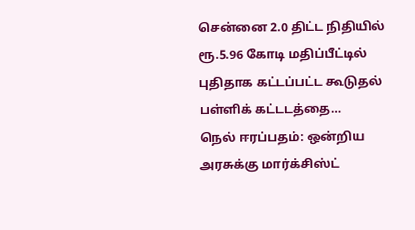சென்னை 2.0 திட்ட நிதியில் ரூ.5.96 கோடி மதிப்பீட்டில் புதிதாக கட்டப்பட்ட கூடுதல் பள்ளிக் கட்டடத்தை…
நெல் ஈரப்பதம்: ஒன்றிய அரசுக்கு மார்க்சிஸ்ட்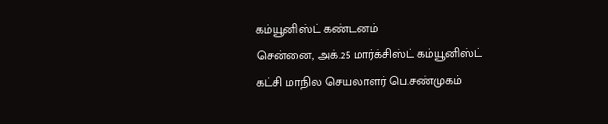கம்யூனிஸ்ட் கண்டனம்
சென்னை, அக்.25 மார்க்சிஸ்ட் கம்யூனிஸ்ட் கட்சி மாநில செயலாளர் பெ.சண்முகம்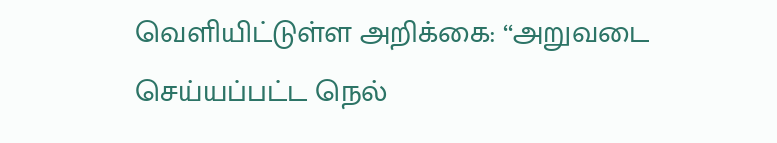வெளியிட்டுள்ள அறிக்கை: ‘‘அறுவடை செய்யப்பட்ட நெல்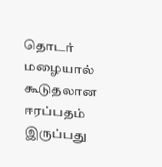தொடர் மழையால் கூடுதலான ஈரப்பதம் இருப்பது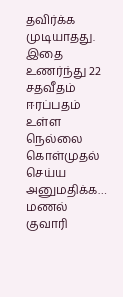தவிர்க்க முடியாதது. இதை உணர்ந்து 22 சதவீதம் ஈரப்பதம் உள்ள நெல்லை கொள்முதல் செய்ய அனுமதிக்க…
மணல் குவாரி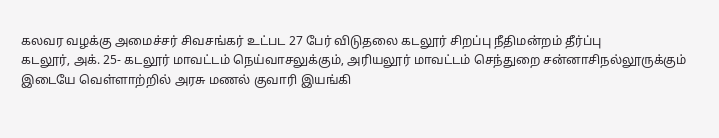கலவர வழக்கு அமைச்சர் சிவசங்கர் உட்பட 27 பேர் விடுதலை கடலூர் சிறப்பு நீதிமன்றம் தீர்ப்பு
கடலூர், அக். 25- கடலூர் மாவட்டம் நெய்வாசலுக்கும், அரியலூர் மாவட்டம் செந்துறை சன்னாசிநல்லூருக்கும் இடையே வெள்ளாற்றில் அரசு மணல் குவாரி இயங்கி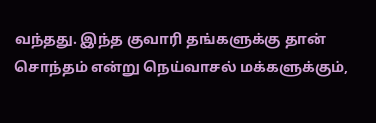வந்தது. இந்த குவாரி தங்களுக்கு தான் சொந்தம் என்று நெய்வாசல் மக்களுக்கும்,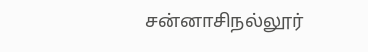சன்னாசிநல்லூர்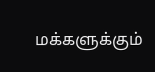மக்களுக்கும்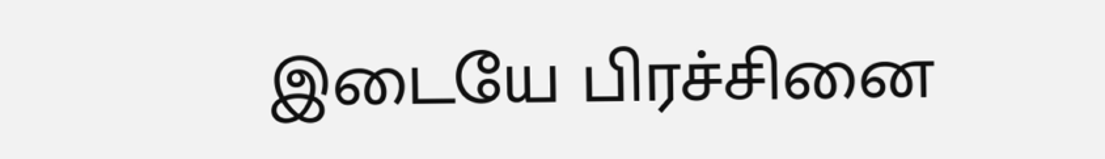இடையே பிரச்சினை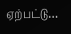ஏற்பட்டு…